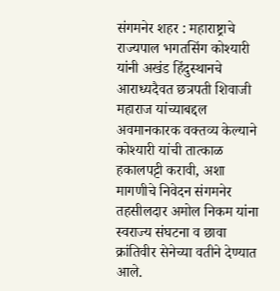संगमनेर शहर : महाराष्ट्राचे राज्यपाल भगतसिंग कोश्यारी यांनी अखंड हिंदुस्थानचे आराध्यदैवत छत्रपती शिवाजी महाराज यांच्याबद्दल अवमानकारक वक्तव्य केल्याने कोश्यारी यांची तात्काळ हकालपट्टी करावी, अशा मागणीचे निवेदन संगमनेर तहसीलदार अमोल निकम यांना स्वराज्य संघटना व छावा क्रांतिवीर सेनेच्या वतीने देण्यात आले.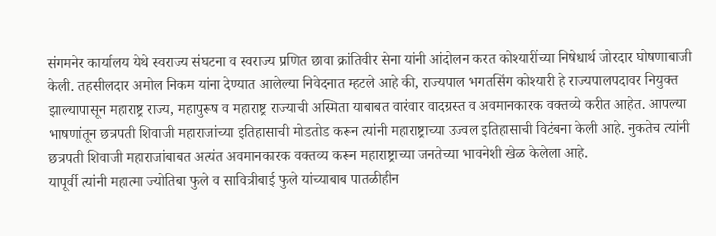संगमनेर कार्यालय येथे स्वराज्य संघटना व स्वराज्य प्रणित छावा क्रांतिवीर सेना यांनी आंदोलन करत कोश्यारींच्या निषेधार्थ जोरदार घोषणाबाजी केली. तहसीलदार अमोल निकम यांना देण्यात आलेल्या निवेदनात म्हटले आहे की, राज्यपाल भगतसिंग कोश्यारी हे राज्यपालपदावर नियुक्त झाल्यापासून महाराष्ट्र राज्य, महापुरूष व महाराष्ट्र राज्याची अस्मिता याबाबत वारंवार वादग्रस्त व अवमानकारक वक्तव्ये करीत आहेत. आपल्या भाषणांतून छत्रपती शिवाजी महाराजांच्या इतिहासाची मोडतोड करून त्यांनी महाराष्ट्राच्या उज्वल इतिहासाची विटंबना केली आहे. नुकतेच त्यांनी छत्रपती शिवाजी महाराजांबाबत अत्यंत अवमानकारक वक्तव्य करून महाराष्ट्राच्या जनतेच्या भावनेशी खेळ केलेला आहे.
यापूर्वी त्यांनी महात्मा ज्योतिबा फुले व सावित्रीबाई फुले यांच्याबाब पातळीहीन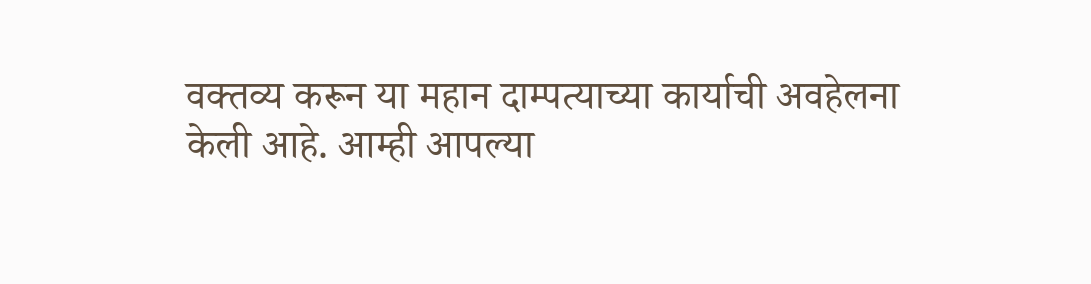वक्तव्य करून या महान दाम्पत्याच्या कार्याची अवहेलना केली आहे. आम्ही आपल्या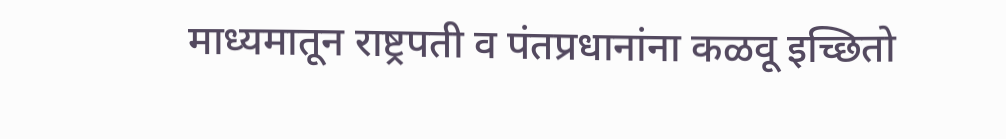माध्यमातून राष्ट्रपती व पंतप्रधानांना कळवू इच्छितो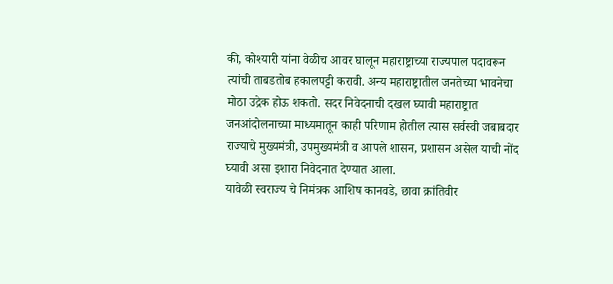की, कोश्यारी यांना वेळीच आवर घालून महाराष्ट्राच्या राज्यपाल पदावरून त्यांची ताबडतोब हकालपट्टी करावी. अन्य महाराष्ट्रातील जनतेच्या भावनेचा मोठा उद्रेक होऊ शकतो. सदर निवेदनाची दखल घ्यावी महाराष्ट्रात जनआंदोलनाच्या माध्यमातून काही परिणाम होतील त्यास सर्वस्वी जबाबदार राज्याचे मुख्यमंत्री, उपमुख्यमंत्री व आपले शासन, प्रशासन असेल याची नोंद घ्यावी असा इशारा निवेदनात देण्यात आला.
यावेळी स्वराज्य चे निमंत्रक आशिष कानवडे, छावा क्रांतिवीर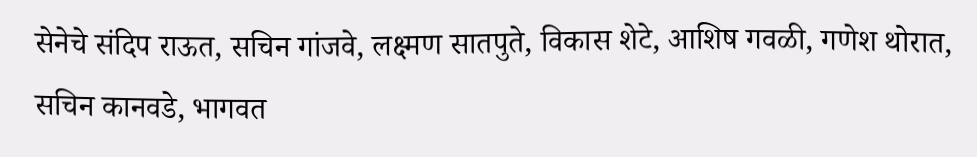सेनेचे संदिप राऊत, सचिन गांजवे, लक्ष्मण सातपुते, विकास शेटे, आशिष गवळी, गणेश थोरात, सचिन कानवडे, भागवत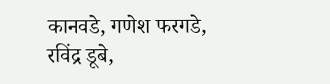कानवडे, गणेश फरगडे, रविंद्र डूबे,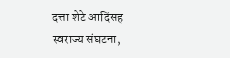दत्ता शेटे आदिंसह स्वराज्य संघटना,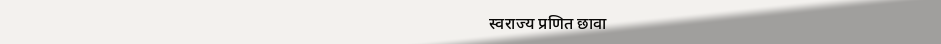स्वराज्य प्रणित छावा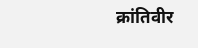क्रांतिवीर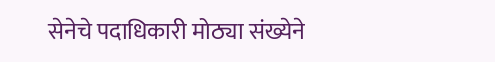सेनेचे पदाधिकारी मोठ्या संख्येने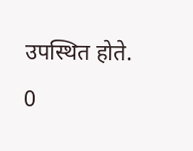उपस्थित होते.
0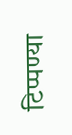टिप्पण्या